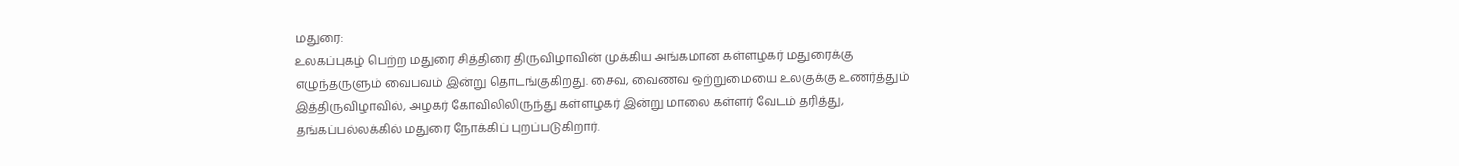மதுரை:
உலகப்புகழ் பெற்ற மதுரை சித்திரை திருவிழாவின் முக்கிய அங்கமான கள்ளழகர் மதுரைக்கு எழுந்தருளும் வைபவம் இன்று தொடங்குகிறது. சைவ, வைணவ ஒற்றுமையை உலகுக்கு உணர்த்தும் இத்திருவிழாவில், அழகர் கோவிலிலிருந்து கள்ளழகர் இன்று மாலை கள்ளர் வேடம் தரித்து, தங்கப்பல்லக்கில் மதுரை நோக்கிப் புறப்படுகிறார்.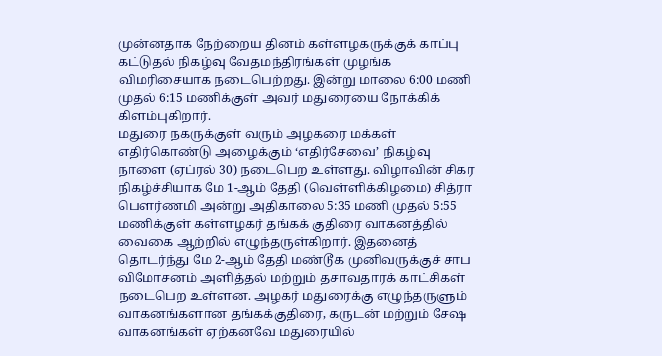முன்னதாக நேற்றைய தினம் கள்ளழகருக்குக் காப்பு கட்டுதல் நிகழ்வு வேதமந்திரங்கள் முழங்க விமரிசையாக நடைபெற்றது. இன்று மாலை 6:00 மணி முதல் 6:15 மணிக்குள் அவர் மதுரையை நோக்கிக் கிளம்புகிறார்.
மதுரை நகருக்குள் வரும் அழகரை மக்கள் எதிர்கொண்டு அழைக்கும் ‘எதிர்சேவை’ நிகழ்வு நாளை (ஏப்ரல் 30) நடைபெற உள்ளது. விழாவின் சிகர நிகழ்ச்சியாக மே 1-ஆம் தேதி (வெள்ளிக்கிழமை) சித்ரா பௌர்ணமி அன்று அதிகாலை 5:35 மணி முதல் 5:55 மணிக்குள் கள்ளழகர் தங்கக் குதிரை வாகனத்தில் வைகை ஆற்றில் எழுந்தருள்கிறார். இதனைத் தொடர்ந்து மே 2-ஆம் தேதி மண்டூக முனிவருக்குச் சாப விமோசனம் அளித்தல் மற்றும் தசாவதாரக் காட்சிகள் நடைபெற உள்ளன. அழகர் மதுரைக்கு எழுந்தருளும் வாகனங்களான தங்கக்குதிரை, கருடன் மற்றும் சேஷ வாகனங்கள் ஏற்கனவே மதுரையில்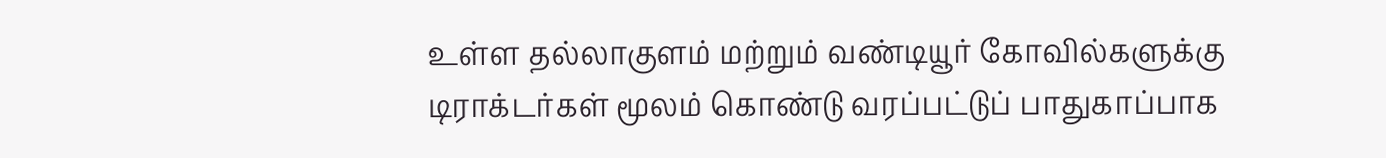உள்ள தல்லாகுளம் மற்றும் வண்டியூர் கோவில்களுக்கு டிராக்டர்கள் மூலம் கொண்டு வரப்பட்டுப் பாதுகாப்பாக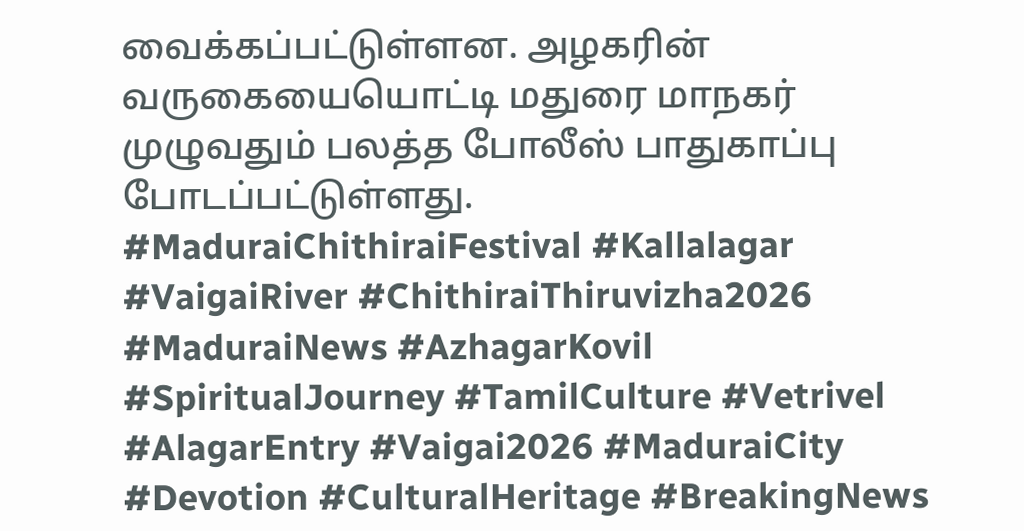வைக்கப்பட்டுள்ளன. அழகரின் வருகையையொட்டி மதுரை மாநகர் முழுவதும் பலத்த போலீஸ் பாதுகாப்பு போடப்பட்டுள்ளது.
#MaduraiChithiraiFestival #Kallalagar #VaigaiRiver #ChithiraiThiruvizha2026 #MaduraiNews #AzhagarKovil #SpiritualJourney #TamilCulture #Vetrivel #AlagarEntry #Vaigai2026 #MaduraiCity #Devotion #CulturalHeritage #BreakingNews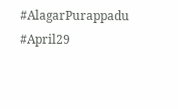#AlagarPurappadu #April29